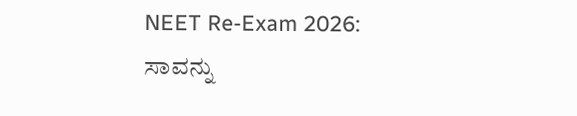NEET Re-Exam 2026: ಸಾವನ್ನು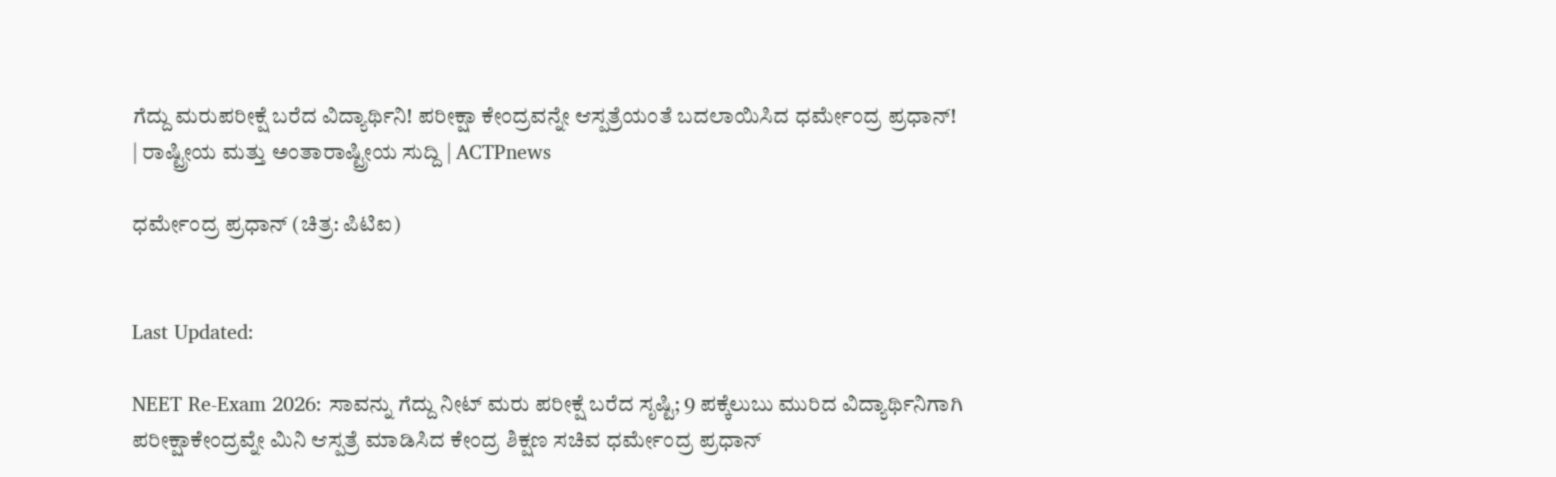ಗೆದ್ದು ಮರುಪರೀಕ್ಷೆ ಬರೆದ ವಿದ್ಯಾರ್ಥಿನಿ! ಪರೀಕ್ಷಾ ಕೇಂದ್ರವನ್ನೇ ಆಸ್ಪತ್ರೆಯಂತೆ ಬದಲಾಯಿಸಿದ ಧರ್ಮೇಂದ್ರ ಪ್ರಧಾನ್! | ರಾಷ್ಟ್ರೀಯ ಮತ್ತು ಅಂತಾರಾಷ್ಟ್ರೀಯ ಸುದ್ದಿ | ACTPnews

ಧರ್ಮೇಂದ್ರ ಪ್ರಧಾನ್ (ಚಿತ್ರ: ಪಿಟಿಐ)


Last Updated:

NEET Re-Exam 2026: ಸಾವನ್ನು ಗೆದ್ದು ನೀಟ್ ಮರು ಪರೀಕ್ಷೆ ಬರೆದ ಸೃಷ್ಟಿ; 9 ಪಕ್ಕೆಲುಬು ಮುರಿದ ವಿದ್ಯಾರ್ಥಿನಿಗಾಗಿ ಪರೀಕ್ಷಾಕೇಂದ್ರವ್ನೇ ಮಿನಿ ಆಸ್ಪತ್ರೆ ಮಾಡಿಸಿದ ಕೇಂದ್ರ ಶಿಕ್ಷಣ ಸಚಿವ ಧರ್ಮೇಂದ್ರ ಪ್ರಧಾನ್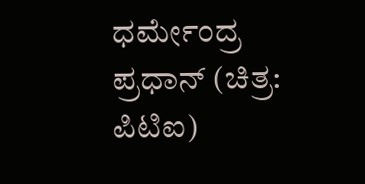ಧರ್ಮೇಂದ್ರ ಪ್ರಧಾನ್ (ಚಿತ್ರ: ಪಿಟಿಐ)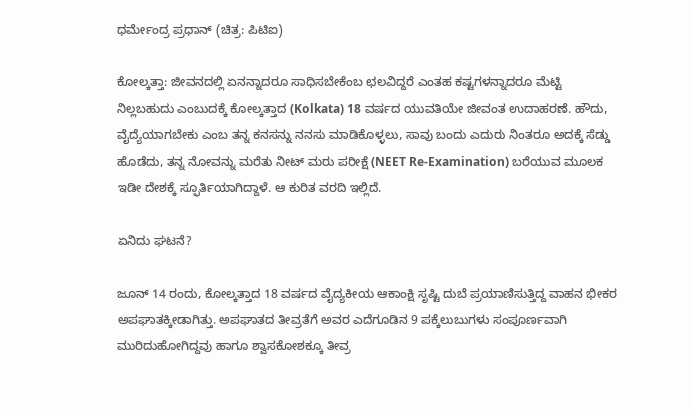ಧರ್ಮೇಂದ್ರ ಪ್ರಧಾನ್ (ಚಿತ್ರ: ಪಿಟಿಐ)

ಕೋಲ್ಕತ್ತಾ: ಜೀವನದಲ್ಲಿ ಏನನ್ನಾದರೂ ಸಾಧಿಸಬೇಕೆಂಬ ಛಲವಿದ್ದರೆ ಎಂತಹ ಕಷ್ಟಗಳನ್ನಾದರೂ ಮೆಟ್ಟಿ ನಿಲ್ಲಬಹುದು ಎಂಬುದಕ್ಕೆ ಕೋಲ್ಕತ್ತಾದ (Kolkata) 18 ವರ್ಷದ ಯುವತಿಯೇ ಜೀವಂತ ಉದಾಹರಣೆ. ಹೌದು, ವೈದ್ಯೆಯಾಗಬೇಕು ಎಂಬ ತನ್ನ ಕನಸನ್ನು ನನಸು ಮಾಡಿಕೊಳ್ಳಲು, ಸಾವು ಬಂದು ಎದುರು ನಿಂತರೂ ಅದಕ್ಕೆ ಸೆಡ್ಡು ಹೊಡೆದು, ತನ್ನ ನೋವನ್ನು ಮರೆತು ನೀಟ್ ಮರು ಪರೀಕ್ಷೆ (NEET Re-Examination) ಬರೆಯುವ ಮೂಲಕ ಇಡೀ ದೇಶಕ್ಕೆ ಸ್ಫೂರ್ತಿಯಾಗಿದ್ದಾಳೆ. ಆ ಕುರಿತ ವರದಿ ಇಲ್ಲಿದೆ.

ಏನಿದು ಘಟನೆ?

ಜೂನ್ 14 ರಂದು, ಕೋಲ್ಕತ್ತಾದ 18 ವರ್ಷದ ವೈದ್ಯಕೀಯ ಆಕಾಂಕ್ಷಿ ಸೃಷ್ಟಿ ದುಬೆ ಪ್ರಯಾಣಿಸುತ್ತಿದ್ದ ವಾಹನ ಭೀಕರ ಅಪಘಾತಕ್ಕೀಡಾಗಿತ್ತು. ಅಪಘಾತದ ತೀವ್ರತೆಗೆ ಅವರ ಎದೆಗೂಡಿನ 9 ಪಕ್ಕೆಲುಬುಗಳು ಸಂಪೂರ್ಣವಾಗಿ ಮುರಿದುಹೋಗಿದ್ದವು ಹಾಗೂ ಶ್ವಾಸಕೋಶಕ್ಕೂ ತೀವ್ರ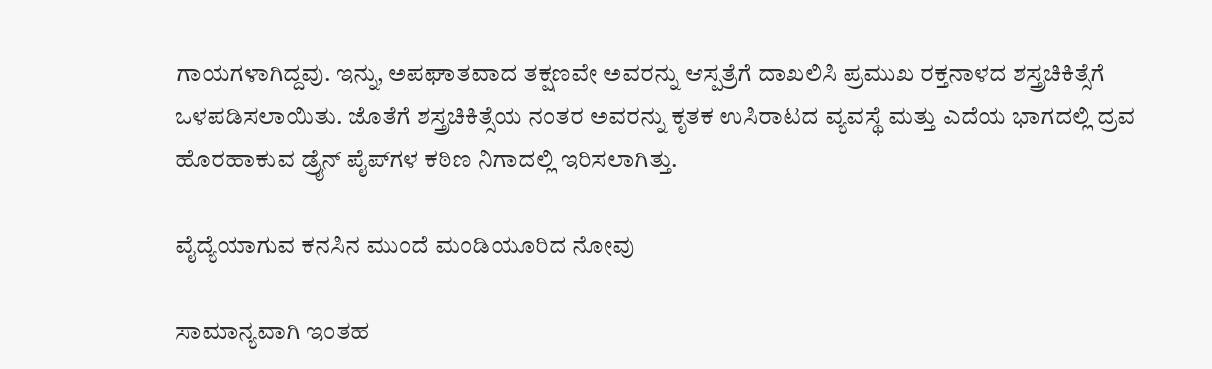ಗಾಯಗಳಾಗಿದ್ದವು. ಇನ್ನು, ಅಪಘಾತವಾದ ತಕ್ಷಣವೇ ಅವರನ್ನು ಆಸ್ಪತ್ರೆಗೆ ದಾಖಲಿಸಿ ಪ್ರಮುಖ ರಕ್ತನಾಳದ ಶಸ್ತ್ರಚಿಕಿತ್ಸೆಗೆ ಒಳಪಡಿಸಲಾಯಿತು. ಜೊತೆಗೆ ಶಸ್ತ್ರಚಿಕಿತ್ಸೆಯ ನಂತರ ಅವರನ್ನು ಕೃತಕ ಉಸಿರಾಟದ ವ್ಯವಸ್ಥೆ ಮತ್ತು ಎದೆಯ ಭಾಗದಲ್ಲಿ ದ್ರವ ಹೊರಹಾಕುವ ಡ್ರೈನ್ ಪೈಪ್‌ಗಳ ಕಠಿಣ ನಿಗಾದಲ್ಲಿ ಇರಿಸಲಾಗಿತ್ತು.

ವೈದ್ಯೆಯಾಗುವ ಕನಸಿನ ಮುಂದೆ ಮಂಡಿಯೂರಿದ ನೋವು

ಸಾಮಾನ್ಯವಾಗಿ ಇಂತಹ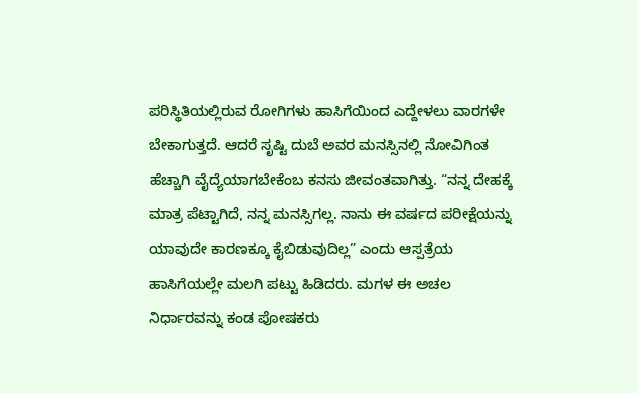ಪರಿಸ್ಥಿತಿಯಲ್ಲಿರುವ ರೋಗಿಗಳು ಹಾಸಿಗೆಯಿಂದ ಎದ್ದೇಳಲು ವಾರಗಳೇ ಬೇಕಾಗುತ್ತದೆ. ಆದರೆ ಸೃಷ್ಟಿ ದುಬೆ ಅವರ ಮನಸ್ಸಿನಲ್ಲಿ ನೋವಿಗಿಂತ ಹೆಚ್ಚಾಗಿ ವೈದ್ಯೆಯಾಗಬೇಕೆಂಬ ಕನಸು ಜೀವಂತವಾಗಿತ್ತು. “ನನ್ನ ದೇಹಕ್ಕೆ ಮಾತ್ರ ಪೆಟ್ಟಾಗಿದೆ, ನನ್ನ ಮನಸ್ಸಿಗಲ್ಲ. ನಾನು ಈ ವರ್ಷದ ಪರೀಕ್ಷೆಯನ್ನು ಯಾವುದೇ ಕಾರಣಕ್ಕೂ ಕೈಬಿಡುವುದಿಲ್ಲ” ಎಂದು ಆಸ್ಪತ್ರೆಯ ಹಾಸಿಗೆಯಲ್ಲೇ ಮಲಗಿ ಪಟ್ಟು ಹಿಡಿದರು. ಮಗಳ ಈ ಅಚಲ ನಿರ್ಧಾರವನ್ನು ಕಂಡ ಪೋಷಕರು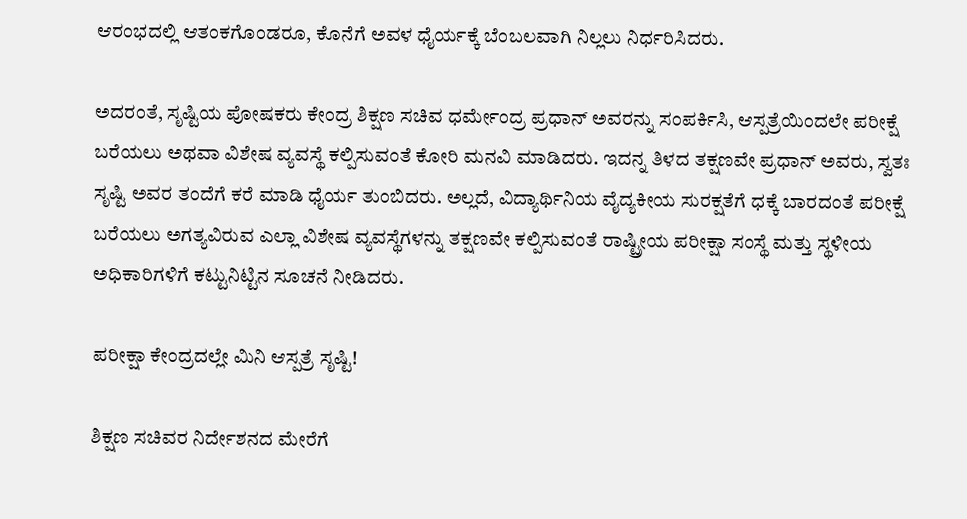ಆರಂಭದಲ್ಲಿ ಆತಂಕಗೊಂಡರೂ, ಕೊನೆಗೆ ಅವಳ ಧೈರ್ಯಕ್ಕೆ ಬೆಂಬಲವಾಗಿ ನಿಲ್ಲಲು ನಿರ್ಧರಿಸಿದರು.

ಅದರಂತೆ, ಸೃಷ್ಟಿಯ ಪೋಷಕರು ಕೇಂದ್ರ ಶಿಕ್ಷಣ ಸಚಿವ ಧರ್ಮೇಂದ್ರ ಪ್ರಧಾನ್ ಅವರನ್ನು ಸಂಪರ್ಕಿಸಿ, ಆಸ್ಪತ್ರೆಯಿಂದಲೇ ಪರೀಕ್ಷೆ ಬರೆಯಲು ಅಥವಾ ವಿಶೇಷ ವ್ಯವಸ್ಥೆ ಕಲ್ಪಿಸುವಂತೆ ಕೋರಿ ಮನವಿ ಮಾಡಿದರು. ಇದನ್ನ ತಿಳದ ತಕ್ಷಣವೇ ಪ್ರಧಾನ್ ಅವರು, ಸ್ವತಃ ಸೃಷ್ಟಿ ಅವರ ತಂದೆಗೆ ಕರೆ ಮಾಡಿ ಧೈರ್ಯ ತುಂಬಿದರು. ಅಲ್ಲದೆ, ವಿದ್ಯಾರ್ಥಿನಿಯ ವೈದ್ಯಕೀಯ ಸುರಕ್ಷತೆಗೆ ಧಕ್ಕೆ ಬಾರದಂತೆ ಪರೀಕ್ಷೆ ಬರೆಯಲು ಅಗತ್ಯವಿರುವ ಎಲ್ಲಾ ವಿಶೇಷ ವ್ಯವಸ್ಥೆಗಳನ್ನು ತಕ್ಷಣವೇ ಕಲ್ಪಿಸುವಂತೆ ರಾಷ್ಟ್ರೀಯ ಪರೀಕ್ಷಾ ಸಂಸ್ಥೆ ಮತ್ತು ಸ್ಥಳೀಯ ಅಧಿಕಾರಿಗಳಿಗೆ ಕಟ್ಟುನಿಟ್ಟಿನ ಸೂಚನೆ ನೀಡಿದರು.

ಪರೀಕ್ಷಾ ಕೇಂದ್ರದಲ್ಲೇ ಮಿನಿ ಆಸ್ಪತ್ರೆ ಸೃಷ್ಟಿ!

ಶಿಕ್ಷಣ ಸಚಿವರ ನಿರ್ದೇಶನದ ಮೇರೆಗೆ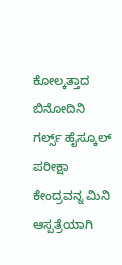ಕೋಲ್ಕತ್ತಾದ ಬಿನೋದಿನಿ ಗರ್ಲ್ಸ್ ಹೈಸ್ಕೂಲ್ ಪರೀಕ್ಷಾ ಕೇಂದ್ರವನ್ನ ಮಿನಿ ಆಸ್ಪತ್ರೆಯಾಗಿ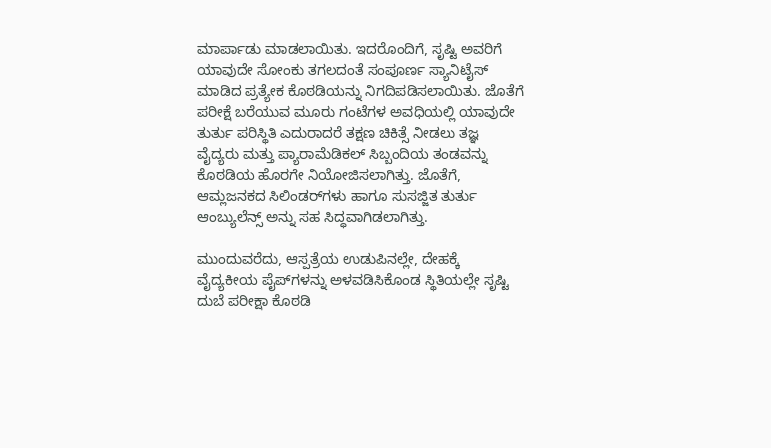ಮಾರ್ಪಾಡು ಮಾಡಲಾಯಿತು. ಇದರೊಂದಿಗೆ, ಸೃಷ್ಟಿ ಅವರಿಗೆ ಯಾವುದೇ ಸೋಂಕು ತಗಲದಂತೆ ಸಂಪೂರ್ಣ ಸ್ಯಾನಿಟೈಸ್ ಮಾಡಿದ ಪ್ರತ್ಯೇಕ ಕೊಠಡಿಯನ್ನು ನಿಗದಿಪಡಿಸಲಾಯಿತು. ಜೊತೆಗೆ ಪರೀಕ್ಷೆ ಬರೆಯುವ ಮೂರು ಗಂಟೆಗಳ ಅವಧಿಯಲ್ಲಿ ಯಾವುದೇ ತುರ್ತು ಪರಿಸ್ಥಿತಿ ಎದುರಾದರೆ ತಕ್ಷಣ ಚಿಕಿತ್ಸೆ ನೀಡಲು ತಜ್ಞ ವೈದ್ಯರು ಮತ್ತು ಪ್ಯಾರಾಮೆಡಿಕಲ್ ಸಿಬ್ಬಂದಿಯ ತಂಡವನ್ನು ಕೊಠಡಿಯ ಹೊರಗೇ ನಿಯೋಜಿಸಲಾಗಿತ್ತು. ಜೊತೆಗೆ, ಆಮ್ಲಜನಕದ ಸಿಲಿಂಡರ್‌ಗಳು ಹಾಗೂ ಸುಸಜ್ಜಿತ ತುರ್ತು ಆಂಬ್ಯುಲೆನ್ಸ್ ಅನ್ನು ಸಹ ಸಿದ್ಧವಾಗಿಡಲಾಗಿತ್ತು.

ಮುಂದುವರೆದು, ಆಸ್ಪತ್ರೆಯ ಉಡುಪಿನಲ್ಲೇ, ದೇಹಕ್ಕೆ ವೈದ್ಯಕೀಯ ಪೈಪ್‌ಗಳನ್ನು ಅಳವಡಿಸಿಕೊಂಡ ಸ್ಥಿತಿಯಲ್ಲೇ ಸೃಷ್ಟಿ ದುಬೆ ಪರೀಕ್ಷಾ ಕೊಠಡಿ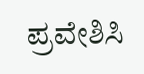ಪ್ರವೇಶಿಸಿ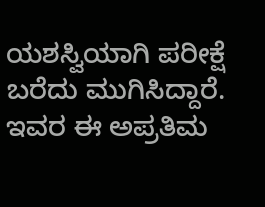ಯಶಸ್ವಿಯಾಗಿ ಪರೀಕ್ಷೆ ಬರೆದು ಮುಗಿಸಿದ್ದಾರೆ. ಇವರ ಈ ಅಪ್ರತಿಮ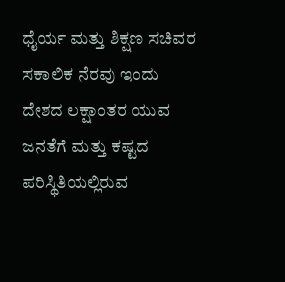ಧೈರ್ಯ ಮತ್ತು ಶಿಕ್ಷಣ ಸಚಿವರ ಸಕಾಲಿಕ ನೆರವು ಇಂದು ದೇಶದ ಲಕ್ಷಾಂತರ ಯುವ ಜನತೆಗೆ ಮತ್ತು ಕಷ್ಟದ ಪರಿಸ್ಥಿತಿಯಲ್ಲಿರುವ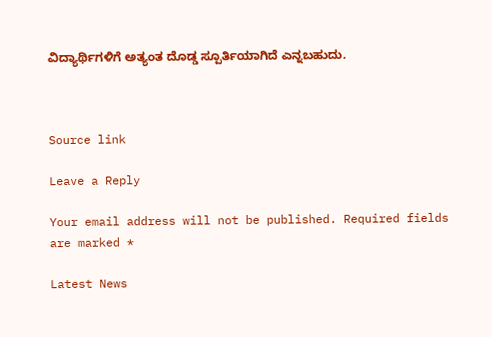ವಿದ್ಯಾರ್ಥಿಗಳಿಗೆ ಅತ್ಯಂತ ದೊಡ್ಡ ಸ್ಪೂರ್ತಿಯಾಗಿದೆ ಎನ್ನಬಹುದು.



Source link

Leave a Reply

Your email address will not be published. Required fields are marked *

Latest News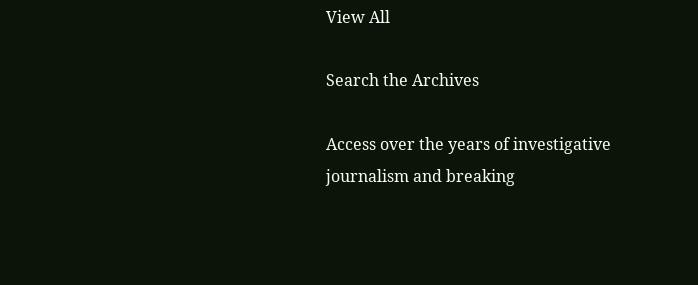View All

Search the Archives

Access over the years of investigative journalism and breaking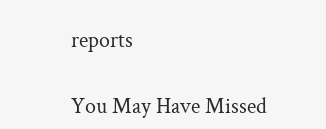reports

You May Have Missed